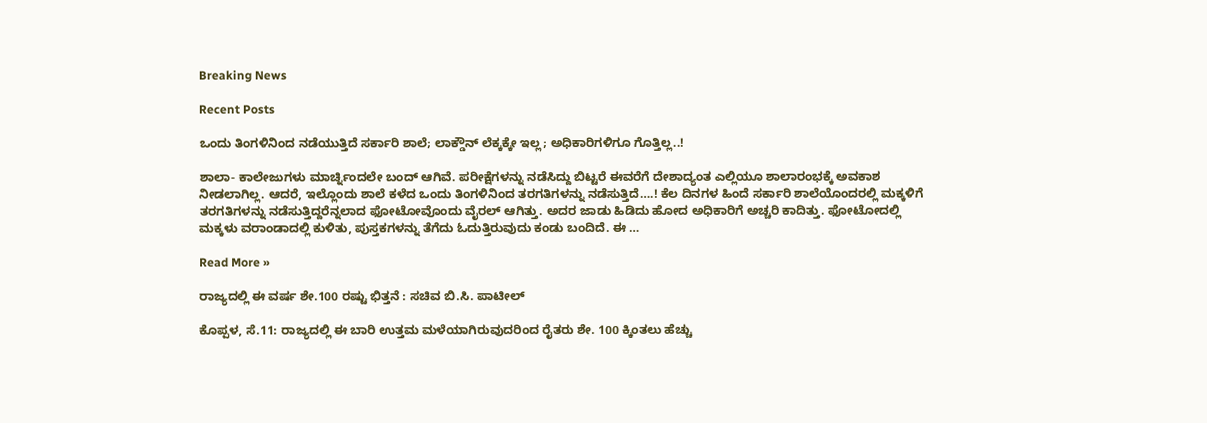Breaking News

Recent Posts

ಒಂದು ತಿಂಗಳಿನಿಂದ ನಡೆಯುತ್ತಿದೆ ಸರ್ಕಾರಿ ಶಾಲೆ; ಲಾಕ್ಡೌನ್ ಲೆಕ್ಕಕ್ಕೇ ಇಲ್ಲ; ಅಧಿಕಾರಿಗಳಿಗೂ ಗೊತ್ತಿಲ್ಲ..!

ಶಾಲಾ- ಕಾಲೇಜುಗಳು ಮಾರ್ಚ್ನಿಂದಲೇ ಬಂದ್ ಆಗಿವೆ. ಪರೀಕ್ಷೆಗಳನ್ನು ನಡೆಸಿದ್ದು ಬಿಟ್ಟರೆ ಈವರೆಗೆ ದೇಶಾದ್ಯಂತ ಎಲ್ಲಿಯೂ ಶಾಲಾರಂಭಕ್ಕೆ ಅವಕಾಶ ನೀಡಲಾಗಿಲ್ಲ. ಆದರೆ, ಇಲ್ಲೊಂದು ಶಾಲೆ ಕಳೆದ ಒಂದು ತಿಂಗಳಿನಿಂದ ತರಗತಿಗಳನ್ನು ನಡೆಸುತ್ತಿದೆ….! ಕೆಲ ದಿನಗಳ ಹಿಂದೆ ಸರ್ಕಾರಿ ಶಾಲೆಯೊಂದರಲ್ಲಿ ಮಕ್ಕಳಿಗೆ ತರಗತಿಗಳನ್ನು ನಡೆಸುತ್ತಿದ್ದರೆನ್ನಲಾದ ಫೋಟೋವೊಂದು ವೈರಲ್ ಆಗಿತ್ತು. ಅದರ ಜಾಡು ಹಿಡಿದು ಹೋದ ಅಧಿಕಾರಿಗೆ ಅಚ್ಚರಿ ಕಾದಿತ್ತು. ಫೋಟೋದಲ್ಲಿ ಮಕ್ಕಳು ವರಾಂಡಾದಲ್ಲಿ ಕುಳಿತು, ಪುಸ್ತಕಗಳನ್ನು ತೆಗೆದು ಓದುತ್ತಿರುವುದು ಕಂಡು ಬಂದಿದೆ. ಈ …

Read More »

ರಾಜ್ಯದಲ್ಲಿ ಈ ವರ್ಷ ಶೇ.100 ರಷ್ಟು ಭಿತ್ತನೆ : ಸಚಿವ ಬಿ.ಸಿ. ಪಾಟೀಲ್

ಕೊಪ್ಪಳ, ಸೆ.11: ರಾಜ್ಯದಲ್ಲಿ ಈ ಬಾರಿ ಉತ್ತಮ ಮಳೆಯಾಗಿರುವುದರಿಂದ ರೈತರು ಶೇ. 100 ಕ್ಕಿಂತಲು ಹೆಚ್ಚು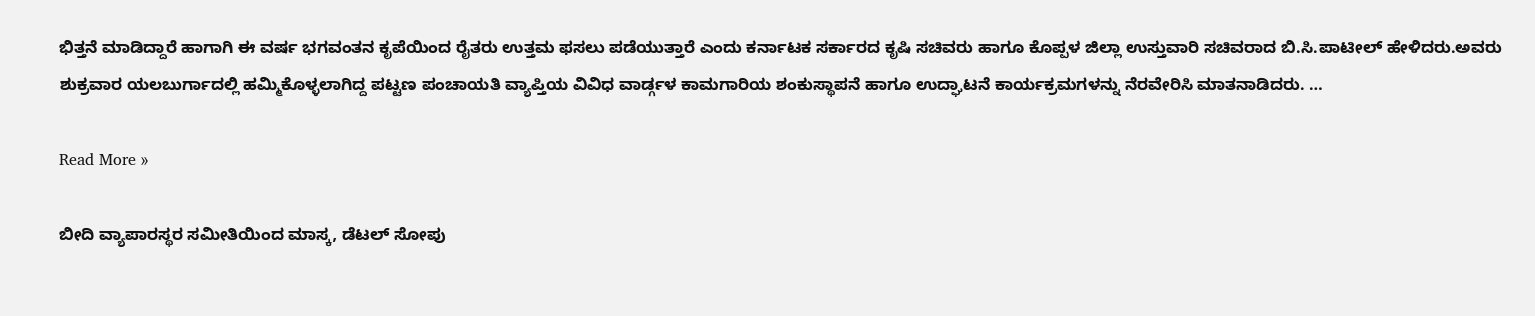ಭಿತ್ತನೆ ಮಾಡಿದ್ದಾರೆ ಹಾಗಾಗಿ ಈ ವರ್ಷ ಭಗವಂತನ ಕೃಪೆಯಿಂದ ರೈತರು ಉತ್ತಮ ಫಸಲು ಪಡೆಯುತ್ತಾರೆ ಎಂದು ಕರ್ನಾಟಕ ಸರ್ಕಾರದ ಕೃಷಿ ಸಚಿವರು ಹಾಗೂ ಕೊಪ್ಪಳ ಜಿಲ್ಲಾ ಉಸ್ತುವಾರಿ ಸಚಿವರಾದ ಬಿ.ಸಿ.ಪಾಟೀಲ್ ಹೇಳಿದರು.ಅವರು ಶುಕ್ರವಾರ ಯಲಬುರ್ಗಾದಲ್ಲಿ ಹಮ್ಮಿಕೊಳ್ಳಲಾಗಿದ್ದ ಪಟ್ಟಣ ಪಂಚಾಯತಿ ವ್ಯಾಪ್ತಿಯ ವಿವಿಧ ವಾರ್ಡ್ಗಳ ಕಾಮಗಾರಿಯ ಶಂಕುಸ್ಥಾಪನೆ ಹಾಗೂ ಉದ್ಘಾಟನೆ ಕಾರ್ಯಕ್ರಮಗಳನ್ನು ನೆರವೇರಿಸಿ ಮಾತನಾಡಿದರು. …

Read More »

ಬೀದಿ ವ್ಯಾಪಾರಸ್ಥರ ಸಮೀತಿಯಿಂದ ಮಾಸ್ಕ, ಡೆಟಲ್ ಸೋಪು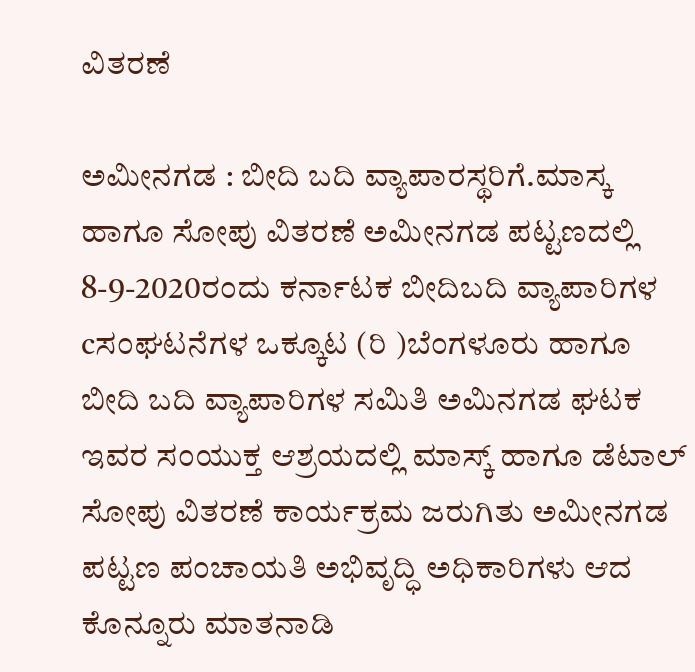ವಿತರಣೆ

ಅಮೀನಗಡ : ಬೀದಿ ಬದಿ ವ್ಯಾಪಾರಸ್ಥರಿಗೆ.ಮಾಸ್ಕ ಹಾಗೂ ಸೋಪು ವಿತರಣೆ ಅಮೀನಗಡ ಪಟ್ಟಣದಲ್ಲಿ 8-9-2020ರಂದು ಕರ್ನಾಟಕ ಬೀದಿಬದಿ ವ್ಯಾಪಾರಿಗಳ cಸಂಘಟನೆಗಳ ಒಕ್ಕೂಟ (ರಿ )ಬೆಂಗಳೂರು ಹಾಗೂ ಬೀದಿ ಬದಿ ವ್ಯಾಪಾರಿಗಳ ಸಮಿತಿ ಅಮಿನಗಡ ಘಟಕ ಇವರ ಸಂಯುಕ್ತ ಆಶ್ರಯದಲ್ಲಿ ಮಾಸ್ಕ್ ಹಾಗೂ ಡೆಟಾಲ್ ಸೋಪು ವಿತರಣೆ ಕಾರ್ಯಕ್ರಮ ಜರುಗಿತು ಅಮೀನಗಡ ಪಟ್ಟಣ ಪಂಚಾಯತಿ ಅಭಿವೃದ್ಧಿ ಅಧಿಕಾರಿಗಳು ಆದ ಕೊನ್ನೂರು ಮಾತನಾಡಿ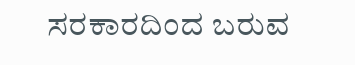ಸರಕಾರದಿಂದ ಬರುವ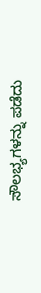ಸೌಲಭ್ಯಗಳನ್ನು ಪಡೆದು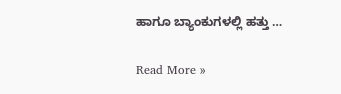ಹಾಗೂ ಬ್ಯಾಂಕುಗಳಲ್ಲಿ ಹತ್ತು …

Read More »